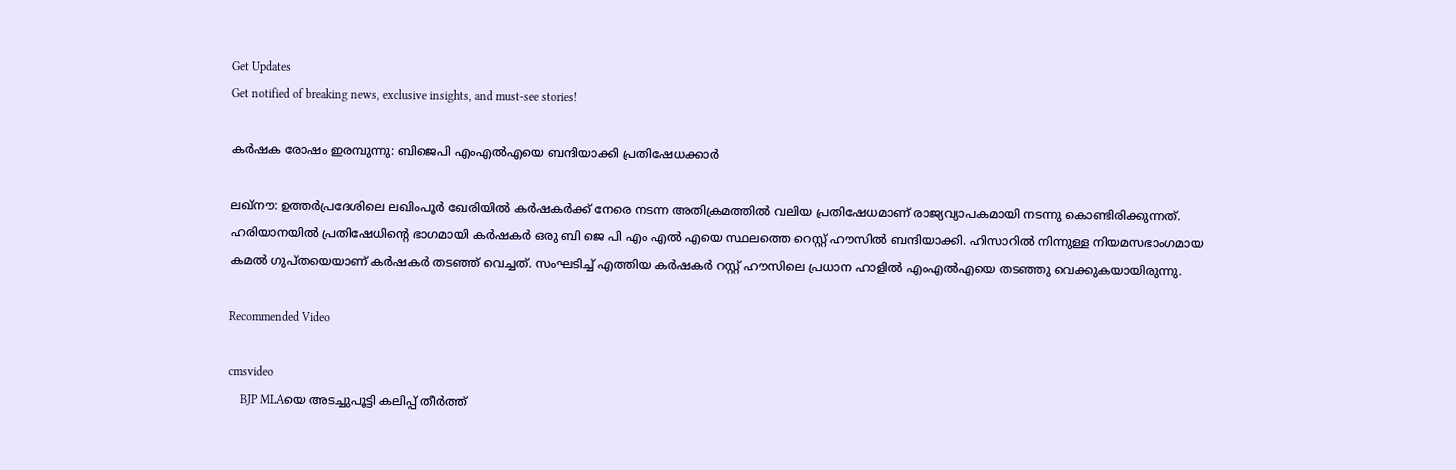Get Updates
Get notified of breaking news, exclusive insights, and must-see stories!

കര്‍ഷക രോഷം ഇരമ്പുന്നു: ബിജെപി എംഎല്‍എയെ ബന്ദിയാക്കി പ്രതിഷേധക്കാര്‍

ലഖ്നൗ: ഉത്തര്‍പ്രദേശിലെ ലഖിംപൂര്‍ ഖേരിയില്‍ കര്‍ഷകര്‍ക്ക് നേരെ നടന്ന അതിക്രമത്തില്‍ വലിയ പ്രതിഷേധമാണ് രാജ്യവ്യാപകമായി നടന്നു കൊണ്ടിരിക്കുന്നത്. ഹരിയാനയില്‍ പ്രതിഷേധിന്റെ ഭാഗമായി കര്‍ഷകര്‍ ഒരു ബി ജെ പി എം എല്‍ എയെ സ്ഥലത്തെ റെസ്റ്റ് ഹൗസില്‍ ബന്ദിയാക്കി. ഹിസാറില്‍ നിന്നുള്ള നിയമസഭാംഗമായ കമല്‍ ഗുപ്തയെയാണ് കര്‍ഷകര്‍ തടഞ്ഞ് വെച്ചത്. സംഘടിച്ച് എത്തിയ കര്‍ഷകര്‍ റസ്റ്റ് ഹൗസിലെ പ്രധാന ഹാളില്‍ എംഎല്‍എയെ തടഞ്ഞു വെക്കുകയായിരുന്നു.

Recommended Video

cmsvideo
    BJP MLAയെ അടച്ചുപൂട്ടി കലിപ്പ് തീർത്ത്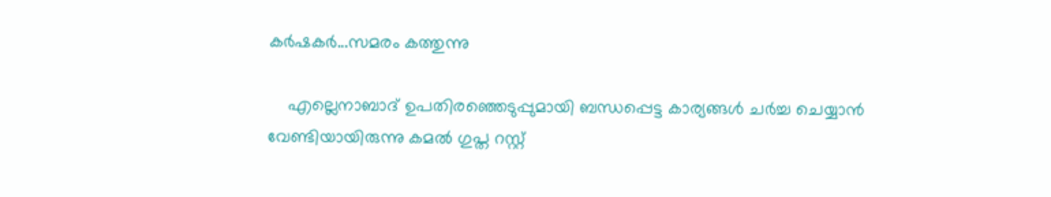കർഷകർ...സമരം കത്തുന്നു

    എല്ലെനാബാദ് ഉപതിരഞ്ഞെടുപ്പുമായി ബന്ധപ്പെട്ട കാര്യങ്ങള്‍ ചർച്ച ചെയ്യാന്‍ വേണ്ടിയായിരുന്നു കമല്‍ ഗുപ്ത റസ്റ്റ്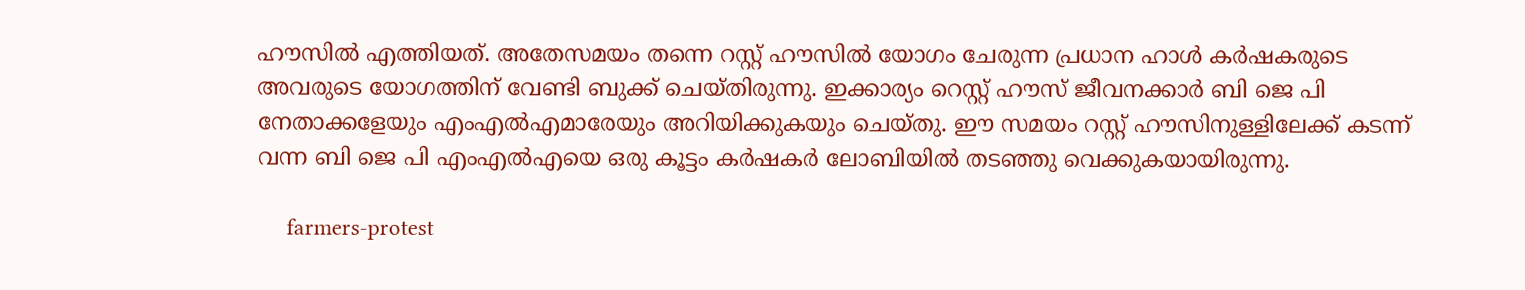ഹൗസില്‍ എത്തിയത്. അതേസമയം തന്നെ റസ്റ്റ് ഹൗസില്‍ യോഗം ചേരുന്ന പ്രധാന ഹാള്‍ കര്‍ഷകരുടെ അവരുടെ യോഗത്തിന് വേണ്ടി ബുക്ക് ചെയ്തിരുന്നു. ഇക്കാര്യം റെസ്റ്റ് ഹൗസ് ജീവനക്കാർ ബി ജെ പി നേതാക്കളേയും എംഎല്‍എമാരേയും അറിയിക്കുകയും ചെയ്തു. ഈ സമയം റസ്റ്റ് ഹൗസിനുള്ളിലേക്ക് കടന്ന് വന്ന ബി ജെ പി എംഎൽഎയെ ഒരു കൂട്ടം കർഷകർ ലോബിയിൽ തടഞ്ഞു വെക്കുകയായിരുന്നു.

     farmers-protest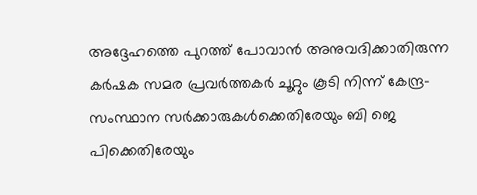അദ്ദേഹത്തെ പുറത്ത് പോവാന്‍ അനുവദിക്കാതിരുന്ന കര്‍ഷക സമര പ്രവര്‍ത്തകര്‍ ചൂറ്റും കൂടി നിന്ന് കേന്ദ്ര-സംസ്ഥാന സര്‍ക്കാരുകള്‍ക്കെതിരേയും ബി ജെ പിക്കെതിരേയും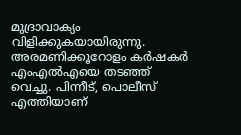മുദ്രാവാക്യം വിളിക്കുകയായിരുന്നു. അരമണിക്കൂറോളം കര്‍ഷകര്‍ എംഎല്‍എയെ തടഞ്ഞ് വെച്ചു. പിന്നീട്, പൊലീസ് എത്തിയാണ്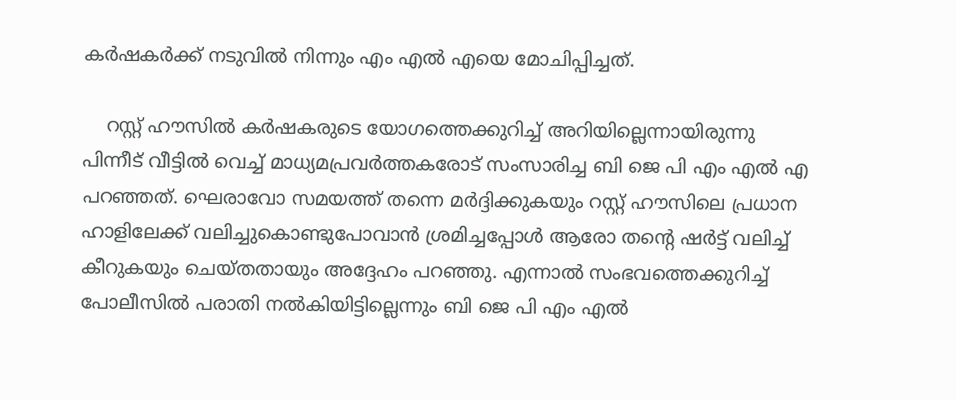കര്‍ഷകര്‍ക്ക് നടുവില്‍ നിന്നും എം എല്‍ എയെ മോചിപ്പിച്ചത്.

    റസ്റ്റ് ഹൗസിൽ കർഷകരുടെ യോഗത്തെക്കുറിച്ച് അറിയില്ലെന്നായിരുന്നു പിന്നീട് വീട്ടിൽ വെച്ച് മാധ്യമപ്രവർത്തകരോട് സംസാരിച്ച ബി ജെ പി എം എൽ എ പറഞ്ഞത്. ഘെരാവോ സമയത്ത് തന്നെ മർദ്ദിക്കുകയും റസ്റ്റ് ഹൗസിലെ പ്രധാന ഹാളിലേക്ക് വലിച്ചുകൊണ്ടുപോവാന്‍ ശ്രമിച്ചപ്പോൾ ആരോ തന്റെ ഷർട്ട് വലിച്ച് കീറുകയും ചെയ്തതായും അദ്ദേഹം പറഞ്ഞു. എന്നാല്‍ സംഭവത്തെക്കുറിച്ച് പോലീസിൽ പരാതി നൽകിയിട്ടില്ലെന്നും ബി ജെ പി എം എല്‍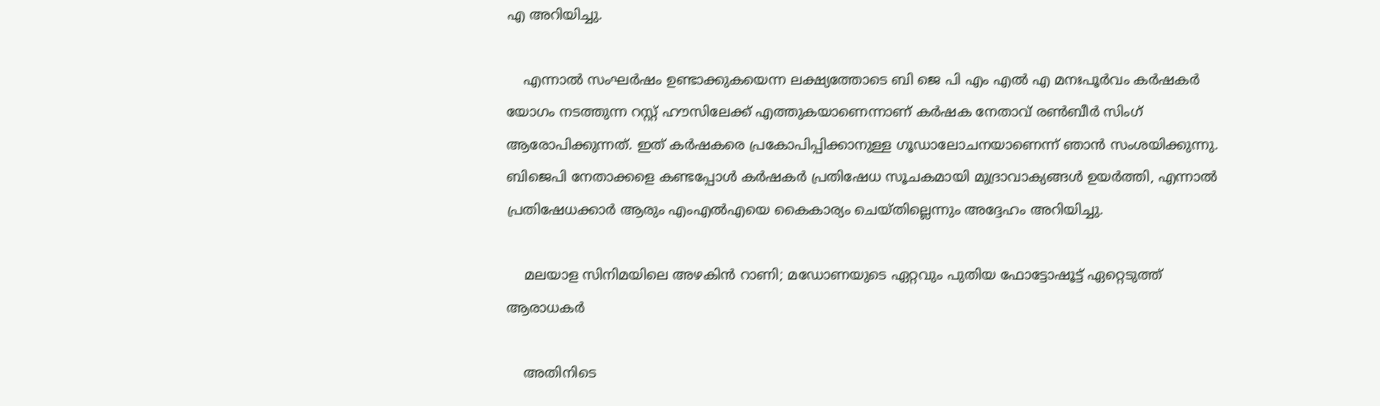എ അറിയിച്ചു.

    എന്നാല്‍ സംഘര്‍ഷം ഉണ്ടാക്കുകയെന്ന ലക്ഷ്യത്തോടെ ബി ജെ പി എം എൽ എ മനഃപൂർവം കർഷകർ യോഗം നടത്തുന്ന റസ്റ്റ് ഹൗസിലേക്ക് എത്തുകയാണെന്നാണ് കർഷക നേതാവ് രൺബീർ സിംഗ് ആരോപിക്കുന്നത്. ഇത് കർഷകരെ പ്രകോപിപ്പിക്കാനുള്ള ഗൂഡാലോചനയാണെന്ന് ഞാൻ സംശയിക്കുന്നു. ബിജെപി നേതാക്കളെ കണ്ടപ്പോള്‍ കർഷകർ പ്രതിഷേധ സൂചകമായി മുദ്രാവാക്യങ്ങൾ ഉയർത്തി, എന്നാൽ പ്രതിഷേധക്കാർ ആരും എംഎൽഎയെ കൈകാര്യം ചെയ്തില്ലെന്നും അദ്ദേഹം അറിയിച്ചു.

    മലയാള സിനിമയിലെ അഴകിന്‍ റാണി; മഡോണയുടെ ഏറ്റവും പുതിയ ഫോട്ടോഷൂട്ട് ഏറ്റെടുത്ത് ആരാധകര്‍

    അതിനിടെ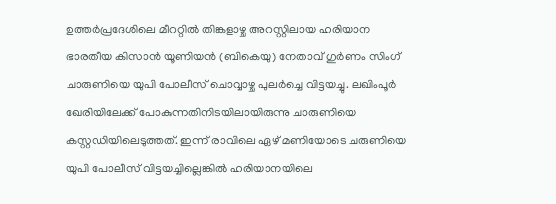ഉത്തർപ്രദേശിലെ മീററ്റിൽ തിങ്കളാഴ്ച അറസ്റ്റിലായ ഹരിയാന ഭാരതീയ കിസാൻ യൂണിയൻ (ബികെയു) നേതാവ് ഗുർണം സിംഗ് ചാരുണിയെ യുപി പോലീസ് ചൊവ്വാഴ്ച പുലർച്ചെ വിട്ടയച്ചു. ലഖിംപൂർ ഖേരിയിലേക്ക് പോകുന്നതിനിടയിലായിരുന്നു ചാരുണിയെ കസ്റ്റഡിയിലെടുത്തത്. ഇന്ന് രാവിലെ ഏഴ് മണിയോടെ ചരുണിയെ യുപി പോലീസ് വിട്ടയച്ചില്ലെങ്കിൽ ഹരിയാനയിലെ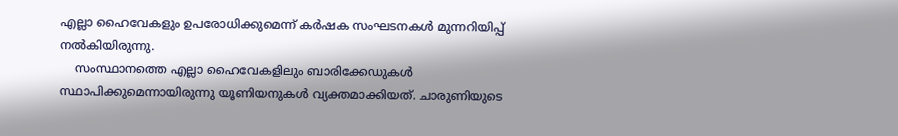എല്ലാ ഹൈവേകളും ഉപരോധിക്കുമെന്ന് കർഷക സംഘടനകൾ മുന്നറിയിപ്പ് നല്‍കിയിരുന്നു.
    സംസ്ഥാനത്തെ എല്ലാ ഹൈവേകളിലും ബാരിക്കേഡുകൾ സ്ഥാപിക്കുമെന്നായിരുന്നു യൂണിയനുകൾ വ്യക്തമാക്കിയത്. ചാരുണിയുടെ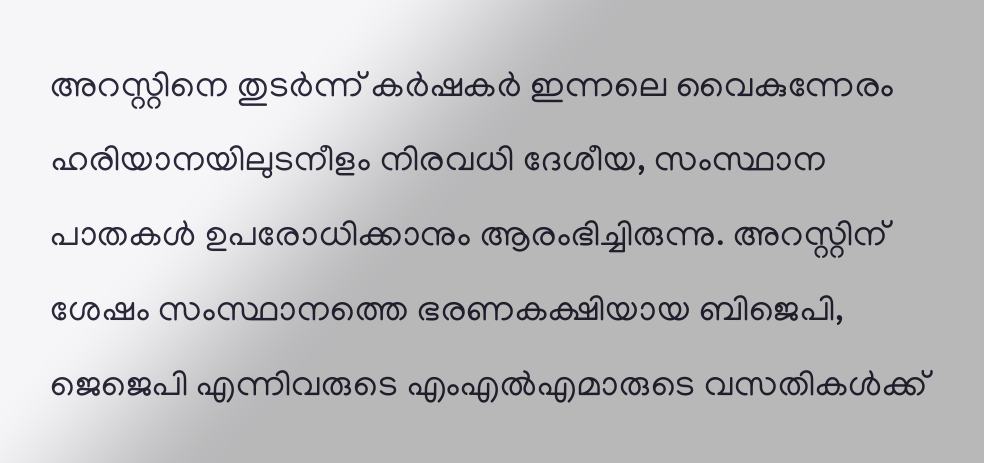അറസ്റ്റിനെ തുടർന്ന് കർഷകർ ഇന്നലെ വൈകുന്നേരം ഹരിയാനയിലുടനീളം നിരവധി ദേശീയ, സംസ്ഥാന പാതകൾ ഉപരോധിക്കാനും ആരംഭിച്ചിരുന്നു. അറസ്റ്റിന് ശേഷം സംസ്ഥാനത്തെ ഭരണകക്ഷിയായ ബിജെപി, ജെജെപി എന്നിവരുടെ എംഎൽഎമാരുടെ വസതികൾക്ക്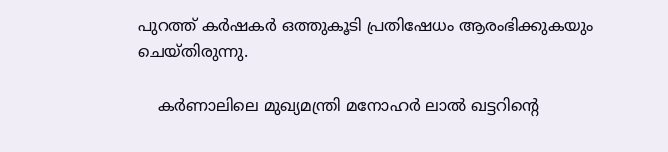പുറത്ത് കർഷകർ ഒത്തുകൂടി പ്രതിഷേധം ആരംഭിക്കുകയും ചെയ്തിരുന്നു.

    കർണാലിലെ മുഖ്യമന്ത്രി മനോഹർ ലാൽ ഖട്ടറിന്റെ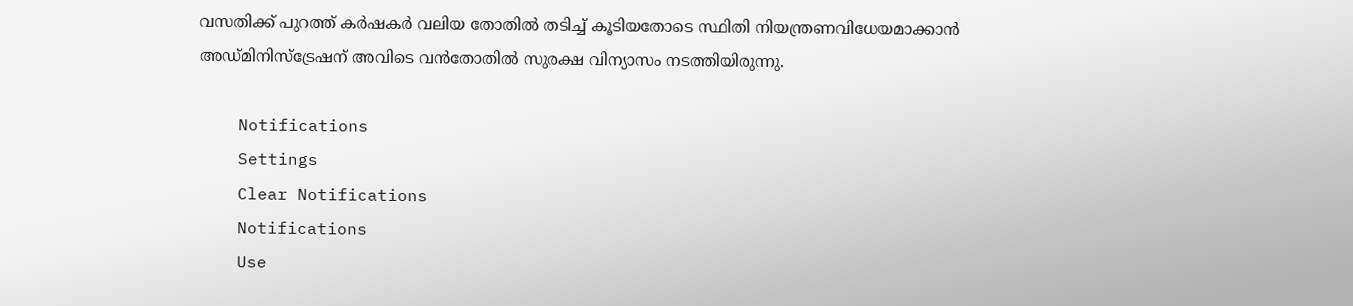വസതിക്ക് പുറത്ത് കര്‍ഷകര്‍ വലിയ തോതില്‍ തടിച്ച് കൂടിയതോടെ സ്ഥിതി നിയന്ത്രണവിധേയമാക്കാൻ അഡ്മിനിസ്ട്രേഷന് അവിടെ വൻതോതിൽ സുരക്ഷ വിന്യാസം നടത്തിയിരുന്നു.

    Notifications
    Settings
    Clear Notifications
    Notifications
    Use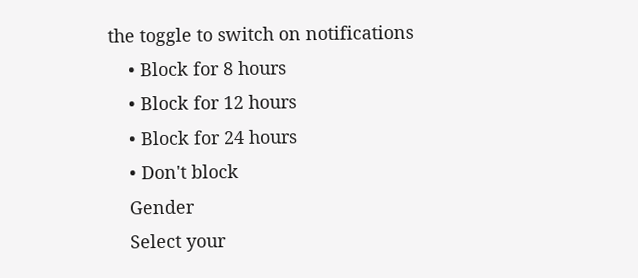the toggle to switch on notifications
    • Block for 8 hours
    • Block for 12 hours
    • Block for 24 hours
    • Don't block
    Gender
    Select your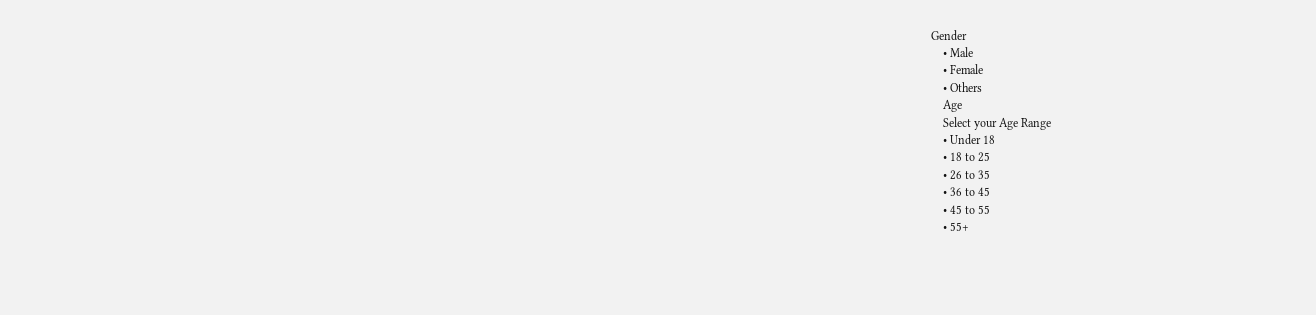Gender
    • Male
    • Female
    • Others
    Age
    Select your Age Range
    • Under 18
    • 18 to 25
    • 26 to 35
    • 36 to 45
    • 45 to 55
    • 55+